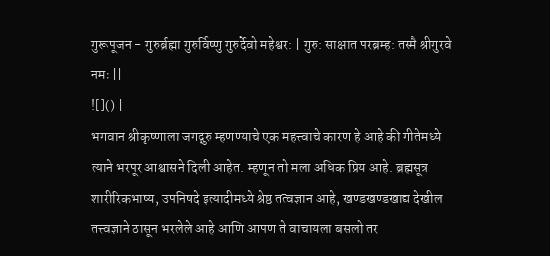गुरूपूजन - गुरुर्ब्रह्मा गुरुर्विष्णु गुरुर्देवो महेश्वर: | गुरु: साक्षात परब्रम्ह: तस्मै श्रीगुरवे नमः ||
![]() |
भगवान श्रीकृष्णाला जगद्गुरु म्हणण्याचे एक महत्त्वाचे कारण हे आहे की गीतेमध्ये त्याने भरपूर आश्वासने दिली आहेत. म्हणून तो मला अधिक प्रिय आहे. ब्रह्मसूत्र शारीरिकभाष्य, उपनिषदे इत्यादीमध्ये श्रेष्ठ तत्वज्ञान आहे, खण्डखण्डखाद्य देखील तत्त्वज्ञाने ठासून भरलेले आहे आणि आपण ते वाचायला बसलो तर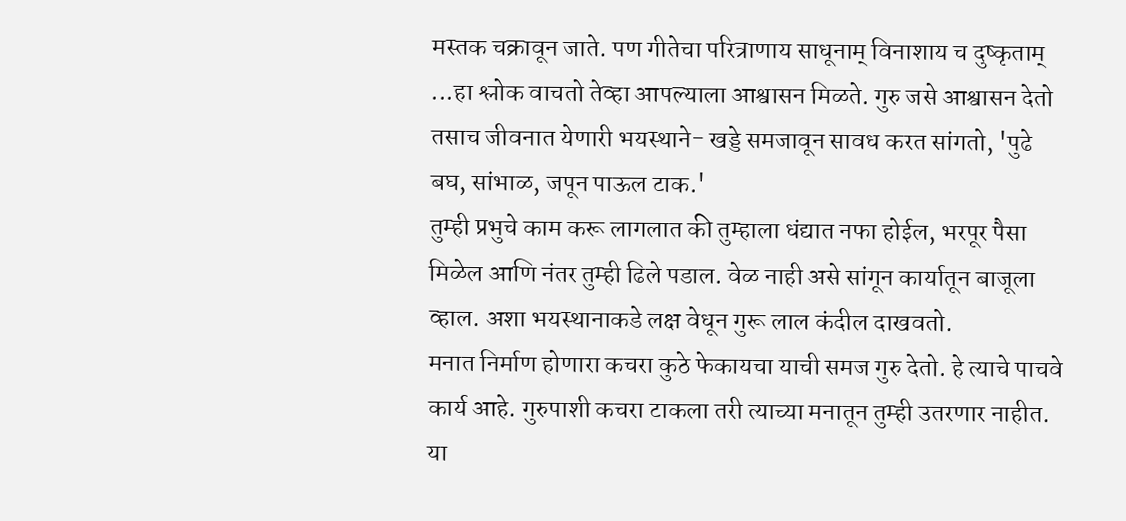मस्तक चक्रावून जाते. पण गीतेचा परित्राणाय साधूनाम् विनाशाय च दुष्कृताम् ...हा श्लोक वाचतो तेव्हा आपल्याला आश्वासन मिळते. गुरु जसे आश्वासन देतो तसाच जीवनात येणारी भयस्थाने- खड्डे समजावून सावध करत सांगतो, 'पुढे बघ, सांभाळ, जपून पाऊल टाक.'
तुम्ही प्रभुचे काम करू लागलात की तुम्हाला धंद्यात नफा होईल, भरपूर पैसा मिळेल आणि नंतर तुम्ही ढिले पडाल. वेळ नाही असे सांगून कार्यातून बाजूला व्हाल. अशा भयस्थानाकडे लक्ष वेधून गुरू लाल कंदील दाखवतो.
मनात निर्माण होणारा कचरा कुठे फेकायचा याची समज गुरु देतो. हे त्याचे पाचवे कार्य आहे. गुरुपाशी कचरा टाकला तरी त्याच्या मनातून तुम्ही उतरणार नाहीत. या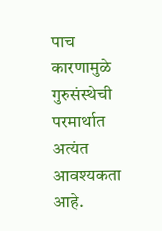पाच कारणामुळे गुरुसंस्थेची परमार्थात अत्यंत आवश्यकता आहे.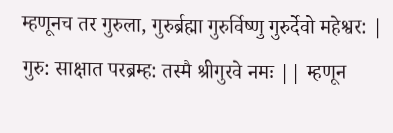म्हणूनच तर गुरुला, गुरुर्ब्रह्मा गुरुर्विष्णु गुरुर्देवो महेश्वर: | गुरु: साक्षात परब्रम्ह: तस्मै श्रीगुरवे नमः || म्हणून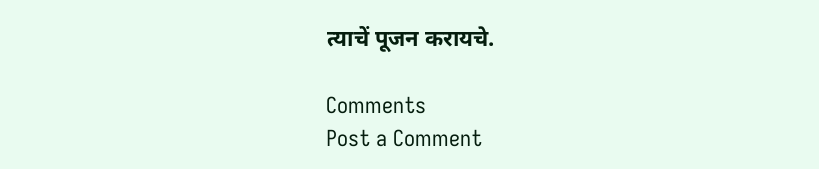त्याचें पूजन करायचे.

Comments
Post a Comment